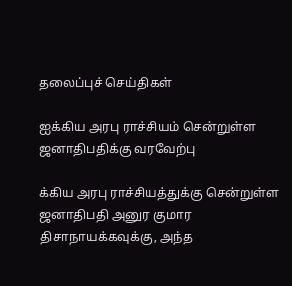தலைப்புச் செய்திகள்

ஐக்கிய அரபு ராச்சியம் சென்றுள்ள ஜனாதிபதிக்கு வரவேற்பு

க்கிய அரபு ராச்சியத்துக்கு சென்றுள்ள ஜனாதிபதி அனுர குமார திசாநாயக்கவுக்கு, அந்த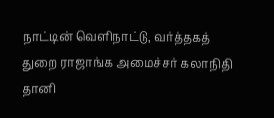நாட்டின் வெளிநாட்டு, வர்த்தகத் துறை ராஜாங்க அமைச்சர் கலாநிதி தானி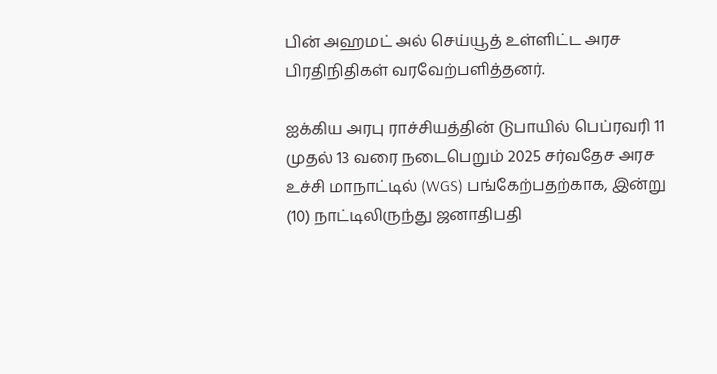பின் அஹமட் அல் செய்யூத் உள்ளிட்ட அரச பிரதிநிதிகள் வரவேற்பளித்தனர்.

ஐக்கிய அரபு ராச்சியத்தின் டுபாயில் பெப்ரவரி 11 முதல் 13 வரை நடைபெறும் 2025 சர்வதேச அரச உச்சி மாநாட்டில் (WGS) பங்கேற்பதற்காக, இன்று (10) நாட்டிலிருந்து ஜனாதிபதி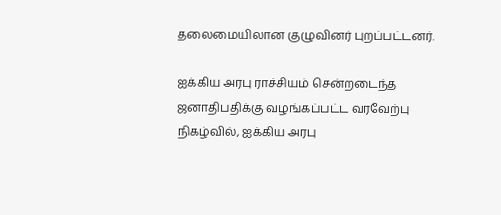தலைமையிலான குழுவினர் புறப்பட்டனர்.

ஐக்கிய அரபு ராச்சியம் சென்றடைந்த ஜனாதிபதிக்கு வழங்கப்பட்ட வரவேற்பு நிகழ்வில், ஐக்கிய அரபு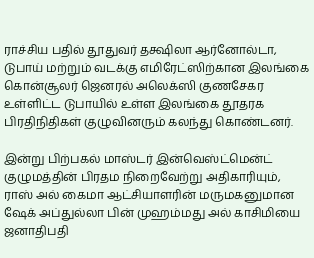ராச்சிய பதில் தூதுவர் தக்ஷிலா ஆர்னோல்டா, டுபாய் மற்றும் வடக்கு எமிரேட்ஸிற்கான இலங்கை கொன்சூலர் ஜெனரல் அலெக்ஸி குணசேகர உள்ளிட்ட டுபாயில் உள்ள இலங்கை தூதரக பிரதிநிதிகள் குழுவினரும் கலந்து கொண்டனர்.

இன்று பிற்பகல் மாஸ்டர் இன்வெஸ்ட்மென்ட் குழுமத்தின் பிரதம நிறைவேற்று அதிகாரியும், ராஸ் அல் கைமா ஆட்சியாளரின் மருமகனுமான ஷேக் அப்துல்லா பின் முஹம்மது அல் காசிமியை ஜனாதிபதி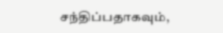சந்திப்பதாகவும்,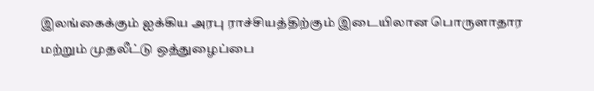இலங்கைக்கும் ஐக்கிய அரபு ராச்சியத்திற்கும் இடையிலான பொருளாதார மற்றும் முதலீட்டு ஒத்துழைப்பை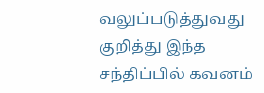வலுப்படுத்துவது குறித்து இந்த சந்திப்பில் கவனம்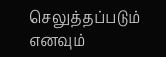செலுத்தப்படும் எனவும்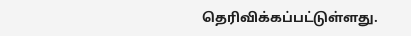தெரிவிக்கப்பட்டுள்ளது.